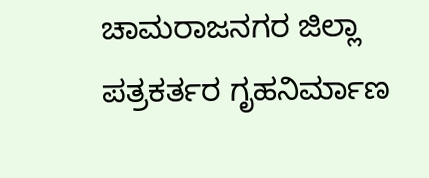ಚಾಮರಾಜನಗರ ಜಿಲ್ಲಾ ಪತ್ರಕರ್ತರ ಗೃಹನಿರ್ಮಾಣ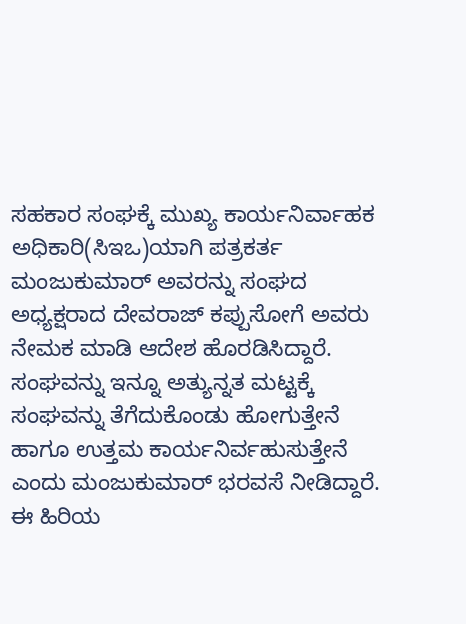ಸಹಕಾರ ಸಂಘಕ್ಕೆ ಮುಖ್ಯ ಕಾರ್ಯನಿರ್ವಾಹಕ ಅಧಿಕಾರಿ(ಸಿಇಒ)ಯಾಗಿ ಪತ್ರಕರ್ತ ಮಂಜುಕುಮಾರ್ ಅವರನ್ನು ಸಂಘದ ಅಧ್ಯಕ್ಷರಾದ ದೇವರಾಜ್ ಕಪ್ಪುಸೋಗೆ ಅವರು ನೇಮಕ ಮಾಡಿ ಆದೇಶ ಹೊರಡಿಸಿದ್ದಾರೆ.
ಸಂಘವನ್ನು ಇನ್ನೂ ಅತ್ಯುನ್ನತ ಮಟ್ಟಕ್ಕೆ ಸಂಘವನ್ನು ತೆಗೆದುಕೊಂಡು ಹೋಗುತ್ತೇನೆ ಹಾಗೂ ಉತ್ತಮ ಕಾರ್ಯನಿರ್ವಹುಸುತ್ತೇನೆ ಎಂದು ಮಂಜುಕುಮಾರ್ ಭರವಸೆ ನೀಡಿದ್ದಾರೆ.
ಈ ಹಿರಿಯ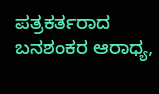ಪತ್ರಕರ್ತರಾದ ಬನಶಂಕರ ಆರಾಧ್ಯ,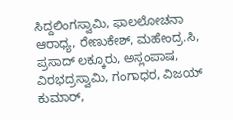ಸಿದ್ದಲಿಂಗಸ್ವಾಮಿ, ಫಾಲಲೋಚನಾ ಆರಾಧ್ಯ, ರೇಣುಕೇಶ್, ಮಹೇಂದ್ರ.ಸಿ, ಪ್ರಸಾದ್ ಲಕ್ಕೂರು, ಅಸ್ಲಂಪಾಷ, ವಿರಭದ್ರಸ್ವಾಮಿ, ಗಂಗಾಧರ, ವಿಜಯ್ ಕುಮಾರ್,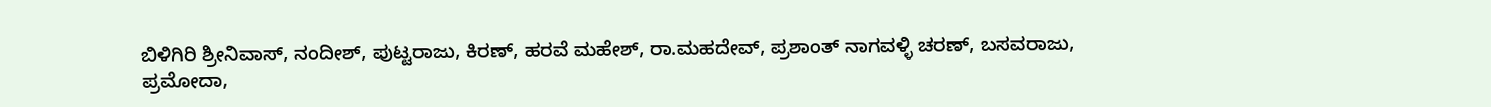ಬಿಳಿಗಿರಿ ಶ್ರೀನಿವಾಸ್, ನಂದೀಶ್, ಪುಟ್ಟರಾಜು, ಕಿರಣ್, ಹರವೆ ಮಹೇಶ್, ರಾ.ಮಹದೇವ್, ಪ್ರಶಾಂತ್ ನಾಗವಳ್ಳಿ ಚರಣ್, ಬಸವರಾಜು, ಪ್ರಮೋದಾ,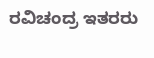ರವಿಚಂದ್ರ ಇತರರು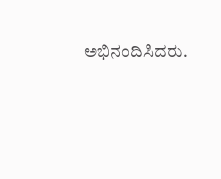ಅಭಿನಂದಿಸಿದರು.